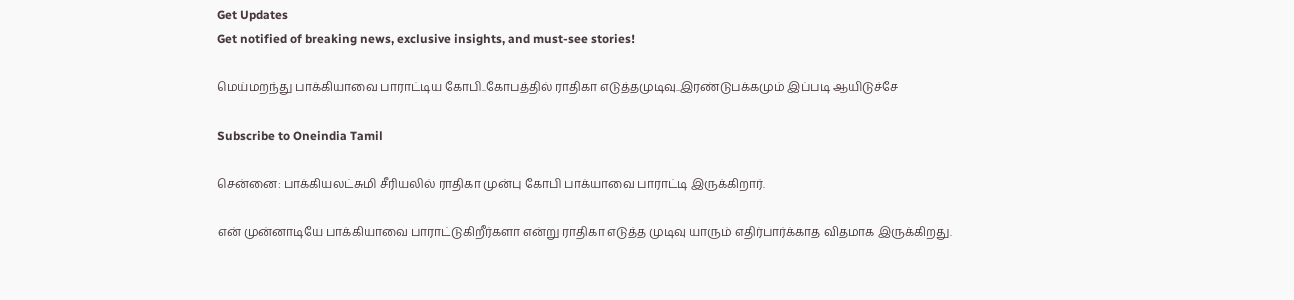Get Updates
Get notified of breaking news, exclusive insights, and must-see stories!

மெய்மறந்து பாக்கியாவை பாராட்டிய கோபி..கோபத்தில் ராதிகா எடுத்தமுடிவு..இரண்டுபக்கமும் இப்படி ஆயிடுச்சே

Subscribe to Oneindia Tamil

சென்னை: பாக்கியலட்சுமி சீரியலில் ராதிகா முன்பு கோபி பாக்யாவை பாராட்டி இருக்கிறார்.

என் முன்னாடியே பாக்கியாவை பாராட்டுகிறீர்களா என்று ராதிகா எடுத்த முடிவு யாரும் எதிர்பார்க்காத விதமாக இருக்கிறது.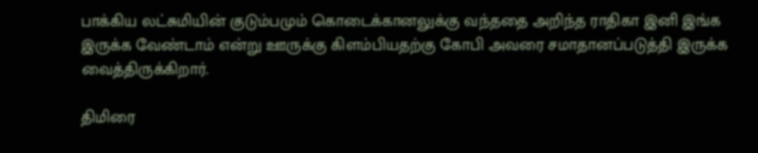பாக்கிய லட்சுமியின் குடும்பமும் கொடைக்கானலுக்கு வந்ததை அறிந்த ராதிகா இனி இங்க இருக்க வேண்டாம் என்று ஊருக்கு கிளம்பியதற்கு கோபி அவரை சமாதானப்படுத்தி இருக்க வைத்திருக்கிறார்.

திமிரை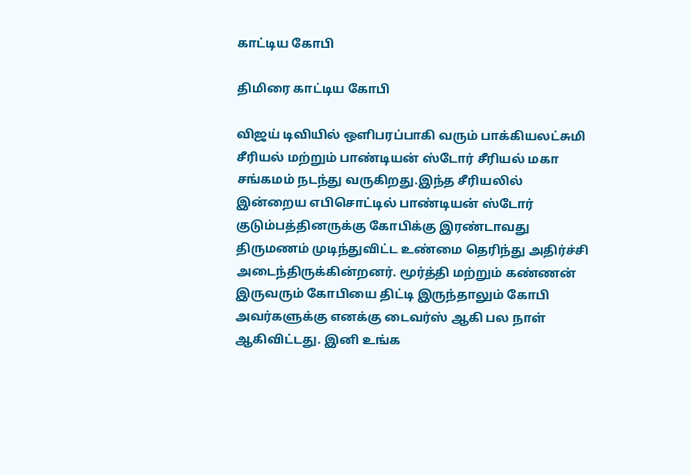காட்டிய கோபி

திமிரை காட்டிய கோபி

விஜய் டிவியில் ஒளிபரப்பாகி வரும் பாக்கியலட்சுமி சீரியல் மற்றும் பாண்டியன் ஸ்டோர் சீரியல் மகா சங்கமம் நடந்து வருகிறது.இந்த சீரியலில் இன்றைய எபிசொட்டில் பாண்டியன் ஸ்டோர் குடும்பத்தினருக்கு கோபிக்கு இரண்டாவது திருமணம் முடிந்துவிட்ட உண்மை தெரிந்து அதிர்ச்சி அடைந்திருக்கின்றனர். மூர்த்தி மற்றும் கண்ணன் இருவரும் கோபியை திட்டி இருந்தாலும் கோபி அவர்களுக்கு எனக்கு டைவர்ஸ் ஆகி பல நாள் ஆகிவிட்டது. இனி உங்க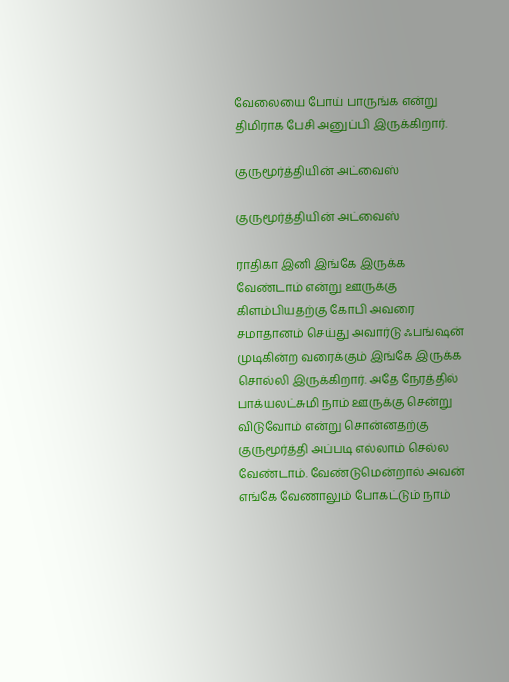வேலையை போய் பாருங்க என்று திமிராக பேசி அனுப்பி இருக்கிறார்.

குருமூர்த்தியின் அட்வைஸ்

குருமூர்த்தியின் அட்வைஸ்

ராதிகா இனி இங்கே இருக்க வேண்டாம் என்று ஊருக்கு கிளம்பியதற்கு கோபி அவரை சமாதானம் செய்து அவார்டு ஃபங்ஷன் முடிகின்ற வரைக்கும் இங்கே இருக்க சொல்லி இருக்கிறார். அதே நேரத்தில் பாக்யலட்சுமி நாம் ஊருக்கு சென்று விடுவோம் என்று சொன்னதற்கு குருமூர்த்தி அப்படி எல்லாம் செல்ல வேண்டாம். வேண்டுமென்றால் அவன் எங்கே வேணாலும் போகட்டும் நாம்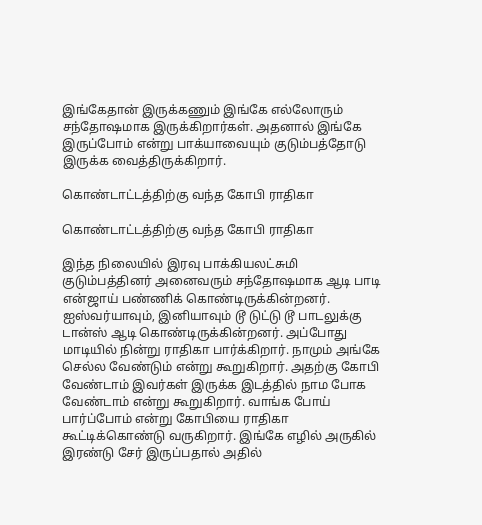இங்கேதான் இருக்கணும் இங்கே எல்லோரும் சந்தோஷமாக இருக்கிறார்கள். அதனால் இங்கே இருப்போம் என்று பாக்யாவையும் குடும்பத்தோடு இருக்க வைத்திருக்கிறார்.

கொண்டாட்டத்திற்கு வந்த கோபி ராதிகா

கொண்டாட்டத்திற்கு வந்த கோபி ராதிகா

இந்த நிலையில் இரவு பாக்கியலட்சுமி குடும்பத்தினர் அனைவரும் சந்தோஷமாக ஆடி பாடி என்ஜாய் பண்ணிக் கொண்டிருக்கின்றனர். ஐஸ்வர்யாவும், இனியாவும் டூ டுட்டு டூ பாடலுக்கு டான்ஸ் ஆடி கொண்டிருக்கின்றனர். அப்போது மாடியில் நின்று ராதிகா பார்க்கிறார். நாமும் அங்கே செல்ல வேண்டும் என்று கூறுகிறார். அதற்கு கோபி வேண்டாம் இவர்கள் இருக்க இடத்தில் நாம போக வேண்டாம் என்று கூறுகிறார். வாங்க போய் பார்ப்போம் என்று கோபியை ராதிகா கூட்டிக்கொண்டு வருகிறார். இங்கே எழில் அருகில் இரண்டு சேர் இருப்பதால் அதில்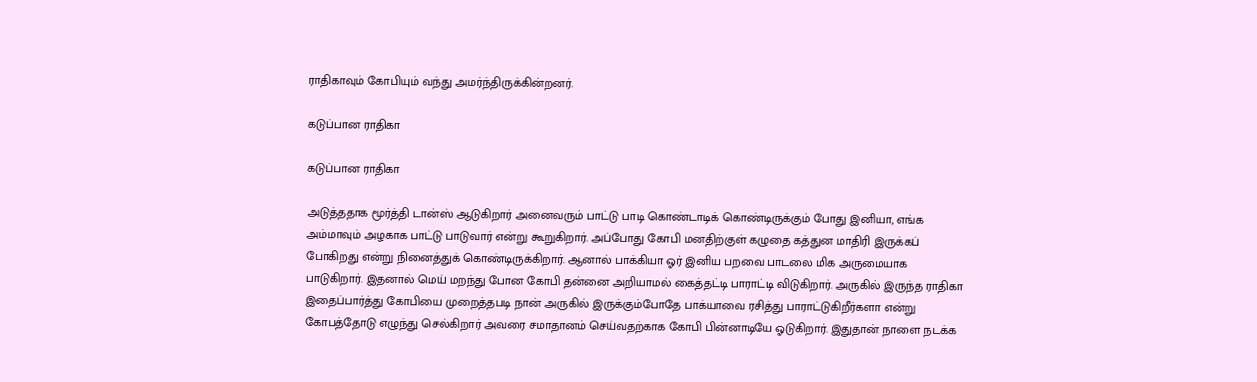ராதிகாவும் கோபியும் வந்து அமர்ந்திருக்கின்றனர்.

கடுப்பான ராதிகா

கடுப்பான ராதிகா

அடுத்ததாக மூர்த்தி டான்ஸ் ஆடுகிறார் அனைவரும் பாட்டு பாடி கொண்டாடிக் கொண்டிருக்கும் போது இனியா, எங்க அம்மாவும் அழகாக பாட்டு பாடுவார் என்று கூறுகிறார். அப்போது கோபி மனதிற்குள் கழுதை கத்துன மாதிரி இருக்கப் போகிறது என்று நினைத்துக் கொண்டிருக்கிறார். ஆனால் பாக்கியா ஓர் இனிய பறவை பாடலை மிக அருமையாக பாடுகிறார். இதனால் மெய் மறந்து போன கோபி தன்னை அறியாமல் கைத்தட்டி பாராட்டி விடுகிறார். அருகில் இருந்த ராதிகா இதைப்பார்த்து கோபியை முறைத்தபடி நான் அருகில் இருக்கும்போதே பாக்யாவை ரசித்து பாராட்டுகிறீர்களா என்று கோபத்தோடு எழுந்து செல்கிறார் அவரை சமாதானம் செய்வதற்காக கோபி பின்னாடியே ஓடுகிறார். இதுதான் நாளை நடக்க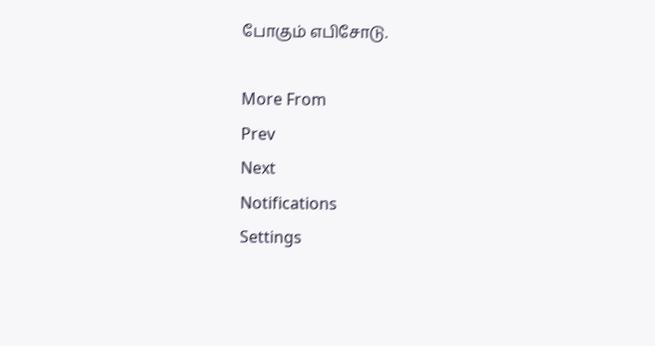போகும் எபிசோடு.

More From
Prev
Next
Notifications
Settings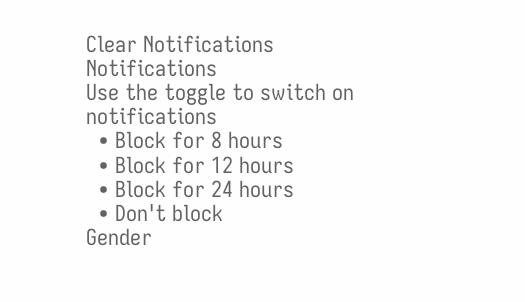Clear Notifications
Notifications
Use the toggle to switch on notifications
  • Block for 8 hours
  • Block for 12 hours
  • Block for 24 hours
  • Don't block
Gender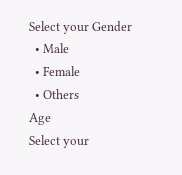Select your Gender
  • Male
  • Female
  • Others
Age
Select your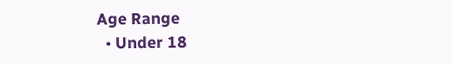Age Range
  • Under 18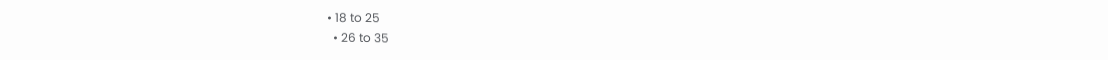• 18 to 25
  • 26 to 35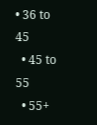• 36 to 45
  • 45 to 55
  • 55+